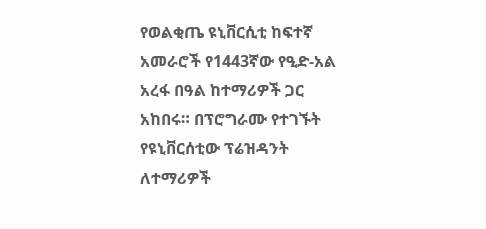የወልቂጤ ዩኒቨርሲቲ ከፍተኛ አመራሮች የ1443ኛው የዒድ-አል አረፋ በዓል ከተማሪዎች ጋር አከበሩ። በፕሮግራሙ የተገኙት የዩኒቨርሰቲው ፕሬዝዳንት ለተማሪዎች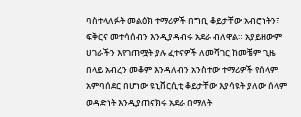ባስተላለፉት መልዕክ ተማሪዎች በግቢ ቆይታቸው አብሮነትን፣ ፍቅርና መተሳሰብን እንዲያዳብሩ አደራ ብለዋል። አያይዘውም ሀገራችን እየገጠሟት ያሉ ፈተናዎች ለመሻገር ከመቼም ጊዜ በላይ አብረን መቆም እንዳለብን አንስተው ተማሪዎች የሰላም አምባሰደር በሆነው ዩኒቨርሲቲ ቆይታቸው እያሳዩት ያለው ሰላም ወዳድነት እንዲያጠናክሩ አደራ በማለት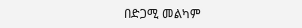በድጋሚ መልካም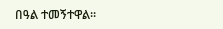በዓል ተመኝተዋል።